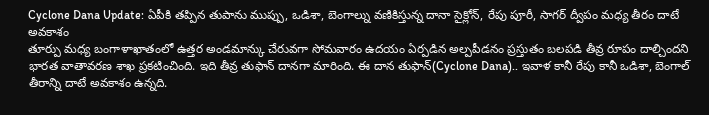Cyclone Dana Update: ఏపీకి తప్పిన తుపాను ముప్పు, ఒడిశా, బెంగాల్ను వణికిస్తున్న దానా సైక్లోన్, రేపు పూరీ, సాగర్ ద్వీపం మధ్య తీరం దాటే అవకాశం
తూర్పు మధ్య బంగాళాఖాతంలో ఉత్తర అండమాన్కు చేరువగా సోమవారం ఉదయం ఏర్పడిన అల్పపీడనం ప్రస్తుతం బలపడి తీవ్ర రూపం దాల్చిందని భారత వాతావరణ శాఖ ప్రకటించింది. ఇది తీవ్ర తుఫాన్ దానగా మారింది. ఈ దాన తుఫాన్(Cyclone Dana).. ఇవాళ కానీ రేపు కానీ ఒడిశా, బెంగాల్ తీరాన్ని దాటే అవకాశం ఉన్నది.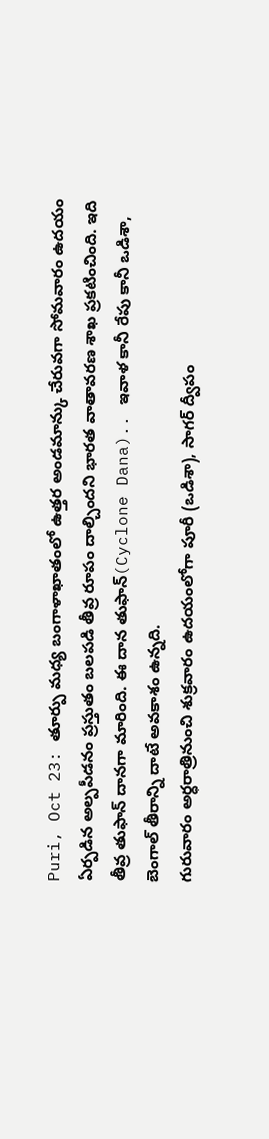Puri, Oct 23: తూర్పు మధ్య బంగాళాఖాతంలో ఉత్తర అండమాన్కు చేరువగా సోమవారం ఉదయం ఏర్పడిన అల్పపీడనం ప్రస్తుతం బలపడి తీవ్ర రూపం దాల్చిందని భారత వాతావరణ శాఖ ప్రకటించింది. ఇది తీవ్ర తుఫాన్ దానగా మారింది. ఈ దాన తుఫాన్(Cyclone Dana).. ఇవాళ కానీ రేపు కానీ ఒడిశా, బెంగాల్ తీరాన్ని దాటే అవకాశం ఉన్నది.
గురువారం అర్ధరాత్రినుంచి శుక్రవారం ఉదయంలోగా పూరీ (ఒడిశా), సాగర్ ద్వీపం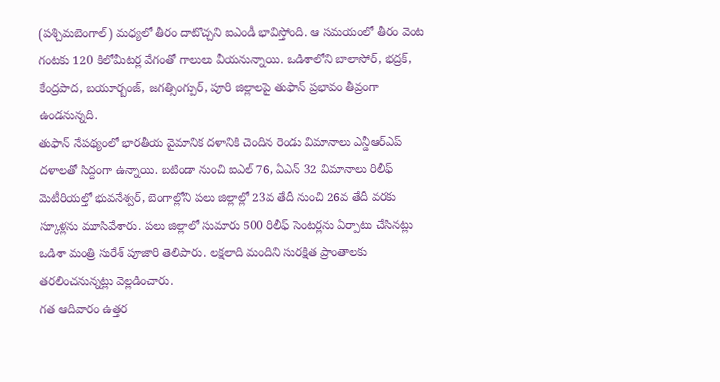(పశ్చిమబెంగాల్) మధ్యలో తీరం దాటొచ్చని ఐఎండీ భావిస్తోంది. ఆ సమయంలో తీరం వెంట గంటకు 120 కిలోమీటర్ల వేగంతో గాలులు వీయనున్నాయి. ఒడిశాలోని బాలాసోర్, భద్రక్, కేంద్రపాద, బయూర్బంజ్, జగత్సింగ్పుర్, పూరి జిల్లాలపై తుఫాన్ ప్రభావం తీవ్రంగా ఉండనున్నది.
తుఫాన్ నేపథ్యంలో భారతీయ వైమానిక దళానికి చెందిన రెండు విమానాలు ఎన్డీఆర్ఎప్ దళాలతో సిద్దంగా ఉన్నాయి. బటిండా నుంచి ఐఎల్ 76, ఏఎన్ 32 విమానాలు రిలీఫ్ మెటీరియల్తో భువనేశ్వర్, బెంగాల్లోని పలు జిల్లాల్లో 23వ తేదీ నుంచి 26వ తేదీ వరకు స్కూళ్లను మూసివేశారు. పలు జిల్లాలో సుమారు 500 రిలీఫ్ సెంటర్లను ఏర్పాటు చేసినట్లు ఒడిశా మంత్రి సురేశ్ పూజారి తెలిపారు. లక్షలాది మందిని సురక్షిత ప్రాంతాలకు తరలించనున్నట్లు వెల్లడించారు.
గత ఆదివారం ఉత్తర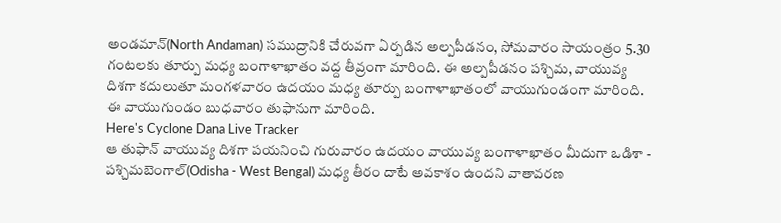అండమాన్(North Andaman) సముద్రానికి చేరువగా ఏర్పడిన అల్పపీడనం, సోమవారం సాయంత్రం 5.30 గంటలకు తూర్పు మధ్య బంగాళాఖాతం వద్ద తీవ్రంగా మారింది. ఈ అల్పపీడనం పశ్చిమ, వాయువ్య దిశగా కదులుతూ మంగళవారం ఉదయం మధ్య తూర్పు బంగాళాఖాతంలో వాయుగుండంగా మారింది. ఈ వాయుగుండం బుధవారం తుఫానుగా మారింది.
Here's Cyclone Dana Live Tracker
ఆ తుఫాన్ వాయువ్య దిశగా పయనించి గురువారం ఉదయం వాయువ్య బంగాళాఖాతం మీదుగా ఒడిశా - పశ్చిమబెంగాల్(Odisha - West Bengal) మధ్య తీరం దాటే అవకాశం ఉందని వాతావరణ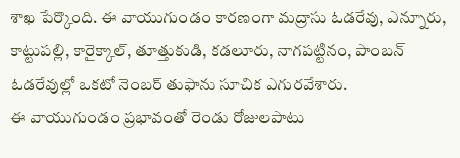శాఖ పేర్కొంది. ఈ వాయుగుండం కారణంగా మద్రాసు ఓడరేవు, ఎన్నూరు, కాట్టుపల్లి, కారైక్కాల్, తూత్తుకుడి, కడలూరు, నాగపట్టినం, పాంబన్ ఓడరేవుల్లో ఒకటో నెంబర్ తుఫాను సూచిక ఎగురవేశారు.
ఈ వాయుగుండం ప్రభావంతో రెండు రోజులపాటు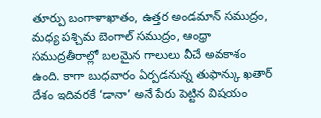తూర్పు బంగాళాఖాతం, ఉత్తర అండమాన్ సముద్రం, మధ్య పశ్చిమ బెంగాల్ సముద్రం, ఆంధ్రా సముద్రతీరాల్లో బలమైన గాలులు వీచే అవకాశం ఉంది. కాగా బుధవారం ఏర్పడనున్న తుఫాన్కు ఖతార్ దేశం ఇదివరకే ‘డానా’ అనే పేరు పెట్టిన విషయం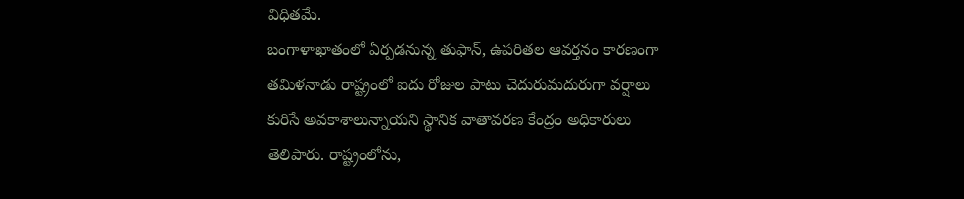విధితమే.
బంగాళాఖాతంలో ఏర్పడనున్న తుఫాన్, ఉపరితల ఆవర్తనం కారణంగా తమిళనాడు రాష్ట్రంలో ఐదు రోజుల పాటు చెదురుమదురుగా వర్షాలు కురిసే అవకాశాలున్నాయని స్థానిక వాతావరణ కేంద్రం అధికారులు తెలిపారు. రాష్ట్రంలోను,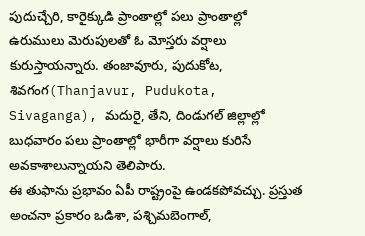పుదుచ్చేరి, కారైక్కుడి ప్రాంతాల్లో పలు ప్రాంతాల్లో ఉరుములు మెరుపులతో ఓ మోస్తరు వర్షాలు కురుస్తాయన్నారు. తంజావూరు, పుదుకోట, శివగంగ(Thanjavur, Pudukota, Sivaganga), మదురై, తేని, దిండుగల్ జిల్లాల్లో బుధవారం పలు ప్రాంతాల్లో భారీగా వర్షాలు కురిసే అవకాశాలున్నాయని తెలిపారు.
ఈ తుఫాను ప్రభావం ఏపీ రాష్ట్రంపై ఉండకపోవచ్చు. ప్రస్తుత అంచనా ప్రకారం ఒడిశా, పశ్చిమబెంగాల్,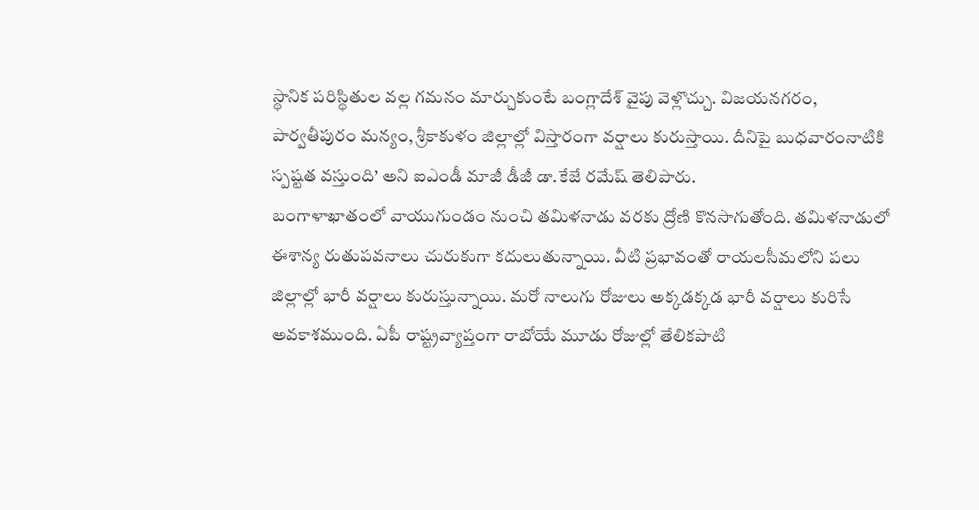స్థానిక పరిస్థితుల వల్ల గమనం మార్చుకుంటే బంగ్లాదేశ్ వైపు వెళ్లొచ్చు. విజయనగరం, పార్వతీపురం మన్యం, శ్రీకాకుళం జిల్లాల్లో విస్తారంగా వర్షాలు కురుస్తాయి. దీనిపై బుధవారంనాటికి స్పష్టత వస్తుంది’ అని ఐఎండీ మాజీ డీజీ డా.కేజే రమేష్ తెలిపారు.
బంగాళాఖాతంలో వాయుగుండం నుంచి తమిళనాడు వరకు ద్రోణి కొనసాగుతోంది. తమిళనాడులో ఈశాన్య రుతుపవనాలు చురుకుగా కదులుతున్నాయి. వీటి ప్రభావంతో రాయలసీమలోని పలు జిల్లాల్లో భారీ వర్షాలు కురుస్తున్నాయి. మరో నాలుగు రోజులు అక్కడక్కడ భారీ వర్షాలు కురిసే అవకాశముంది. ఏపీ రాష్ట్రవ్యాప్తంగా రాబోయే మూడు రోజుల్లో తేలికపాటి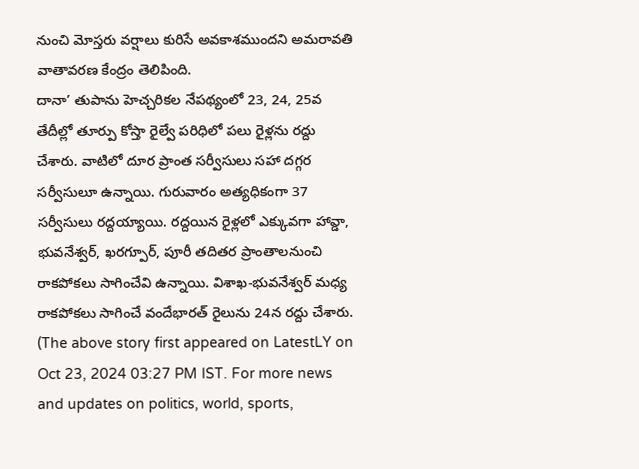నుంచి మోస్తరు వర్షాలు కురిసే అవకాశముందని అమరావతి వాతావరణ కేంద్రం తెలిపింది.
దానా’ తుపాను హెచ్చరికల నేపథ్యంలో 23, 24, 25వ తేదీల్లో తూర్పు కోస్తా రైల్వే పరిధిలో పలు రైళ్లను రద్దు చేశారు. వాటిలో దూర ప్రాంత సర్వీసులు సహా దగ్గర సర్వీసులూ ఉన్నాయి. గురువారం అత్యధికంగా 37 సర్వీసులు రద్దయ్యాయి. రద్దయిన రైళ్లలో ఎక్కువగా హావ్డా, భువనేశ్వర్, ఖరగ్పూర్, పూరీ తదితర ప్రాంతాలనుంచి రాకపోకలు సాగించేవి ఉన్నాయి. విశాఖ-భువనేశ్వర్ మధ్య రాకపోకలు సాగించే వందేభారత్ రైలును 24న రద్దు చేశారు.
(The above story first appeared on LatestLY on Oct 23, 2024 03:27 PM IST. For more news and updates on politics, world, sports,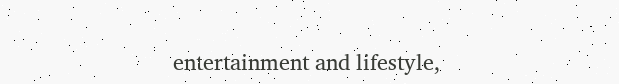entertainment and lifestyle,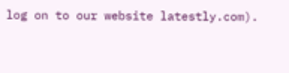log on to our website latestly.com).